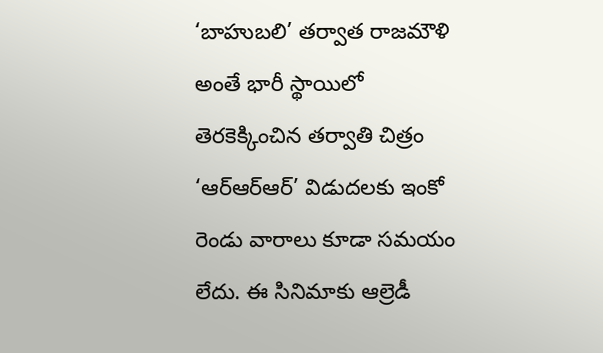‘బాహుబలి’ తర్వాత రాజమౌళి అంతే భారీ స్థాయిలో తెరకెక్కించిన తర్వాతి చిత్రం ‘ఆర్ఆర్ఆర్’ విడుదలకు ఇంకో రెండు వారాలు కూడా సమయం లేదు. ఈ సినిమాకు ఆల్రెడీ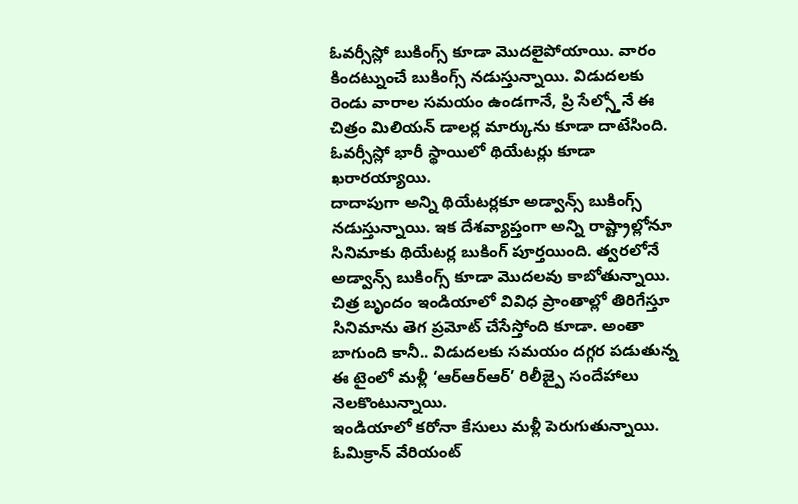ఓవర్సీస్లో బుకింగ్స్ కూడా మొదలైపోయాయి. వారం కిందట్నుంచే బుకింగ్స్ నడుస్తున్నాయి. విడుదలకు రెండు వారాల సమయం ఉండగానే, ప్రి సేల్స్తోనే ఈ చిత్రం మిలియన్ డాలర్ల మార్కును కూడా దాటేసింది. ఓవర్సీస్లో భారీ స్థాయిలో థియేటర్లు కూడా ఖరారయ్యాయి.
దాదాపుగా అన్ని థియేటర్లకూ అడ్వాన్స్ బుకింగ్స్ నడుస్తున్నాయి. ఇక దేశవ్యాప్తంగా అన్ని రాష్ట్రాల్లోనూ సినిమాకు థియేటర్ల బుకింగ్ పూర్తయింది. త్వరలోనే అడ్వాన్స్ బుకింగ్స్ కూడా మొదలవు కాబోతున్నాయి. చిత్ర బృందం ఇండియాలో వివిధ ప్రాంతాల్లో తిరిగేస్తూ సినిమాను తెగ ప్రమోట్ చేసేస్తోంది కూడా. అంతా బాగుంది కానీ.. విడుదలకు సమయం దగ్గర పడుతున్న ఈ టైంలో మళ్లీ ‘ఆర్ఆర్ఆర్’ రిలీజ్పై సందేహాలు నెలకొంటున్నాయి.
ఇండియాలో కరోనా కేసులు మళ్లీ పెరుగుతున్నాయి. ఓమిక్రాన్ వేరియంట్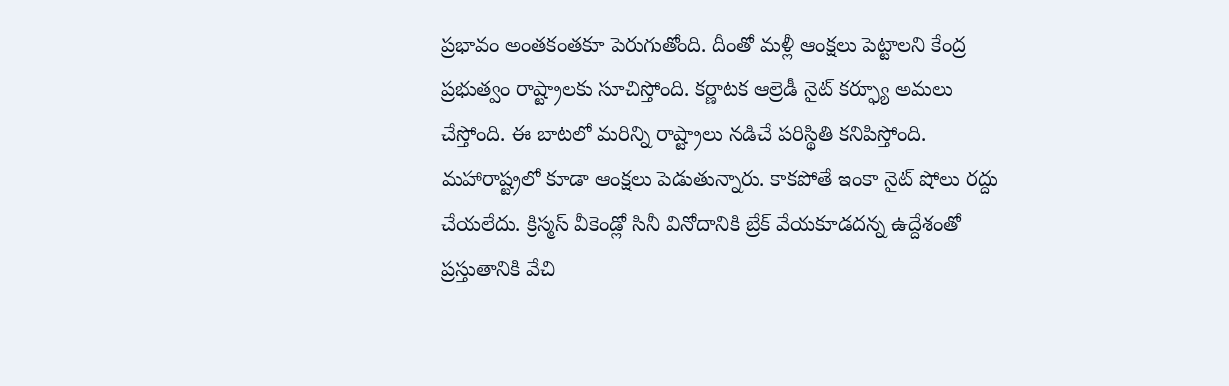ప్రభావం అంతకంతకూ పెరుగుతోంది. దీంతో మళ్లీ ఆంక్షలు పెట్టాలని కేంద్ర ప్రభుత్వం రాష్ట్రాలకు సూచిస్తోంది. కర్ణాటక ఆల్రెడీ నైట్ కర్ఫ్యూ అమలు చేస్తోంది. ఈ బాటలో మరిన్ని రాష్ట్రాలు నడిచే పరిస్థితి కనిపిస్తోంది. మహారాష్ట్రలో కూడా ఆంక్షలు పెడుతున్నారు. కాకపోతే ఇంకా నైట్ షోలు రద్దు చేయలేదు. క్రిస్మస్ వీకెండ్లో సినీ వినోదానికి బ్రేక్ వేయకూడదన్న ఉద్దేశంతో ప్రస్తుతానికి వేచి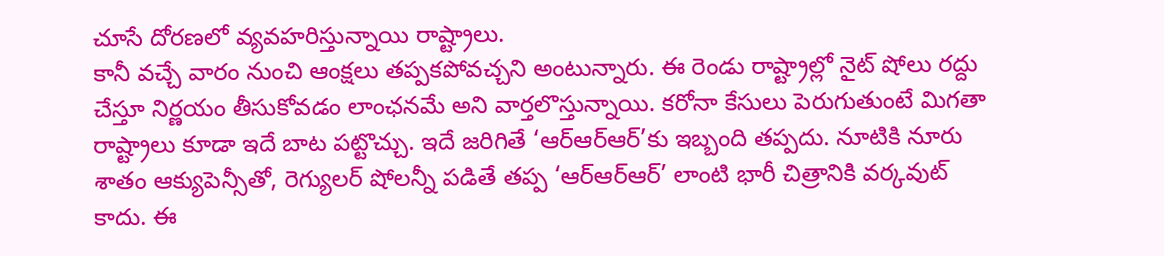చూసే దోరణలో వ్యవహరిస్తున్నాయి రాష్ట్రాలు.
కానీ వచ్చే వారం నుంచి ఆంక్షలు తప్పకపోవచ్చని అంటున్నారు. ఈ రెండు రాష్ట్రాల్లో నైట్ షోలు రద్దు చేస్తూ నిర్ణయం తీసుకోవడం లాంఛనమే అని వార్తలొస్తున్నాయి. కరోనా కేసులు పెరుగుతుంటే మిగతా రాష్ట్రాలు కూడా ఇదే బాట పట్టొచ్చు. ఇదే జరిగితే ‘ఆర్ఆర్ఆర్’కు ఇబ్బంది తప్పదు. నూటికి నూరు శాతం ఆక్యుపెన్సీతో, రెగ్యులర్ షోలన్నీ పడితే తప్ప ‘ఆర్ఆర్ఆర్’ లాంటి భారీ చిత్రానికి వర్కవుట్ కాదు. ఈ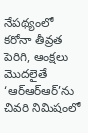నేపథ్యంలో కరోనా తీవ్రత పెరిగి, ఆంక్షలు మొదలైతే ‘ఆర్ఆర్ఆర్’ను చివరి నిమిషంలో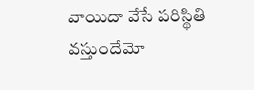వాయిదా వేసే పరిస్థితి వస్తుందేమో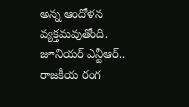అన్న ఆందోళన వ్యక్తమవుతోంది.
జూనియర్ ఎన్టీఆర్.. రాజకీయ రంగ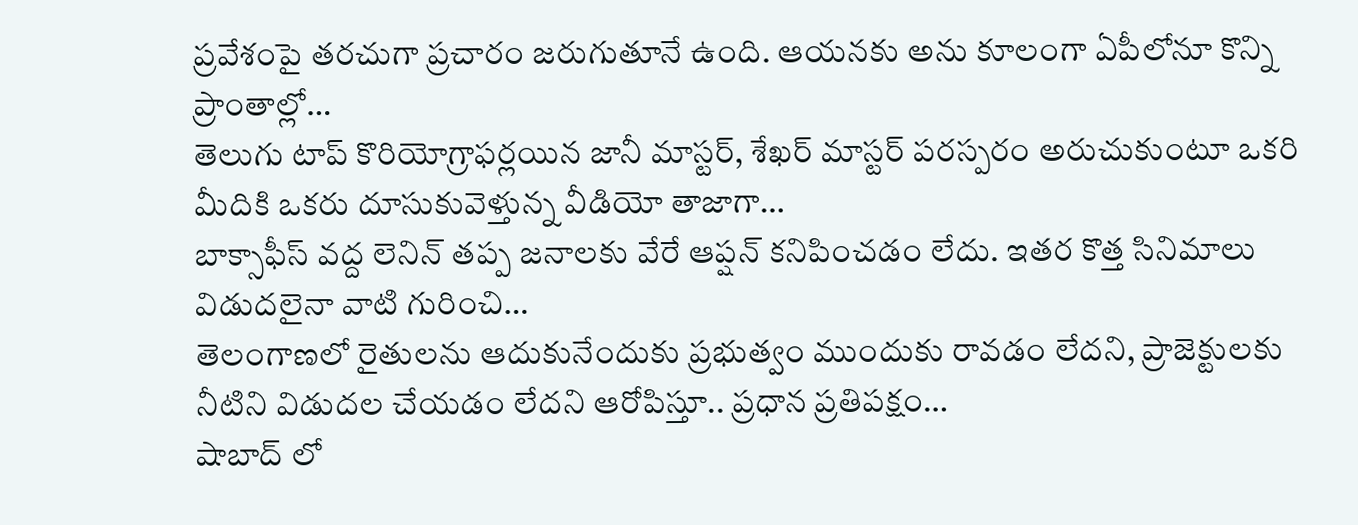ప్రవేశంపై తరచుగా ప్రచారం జరుగుతూనే ఉంది. ఆయనకు అను కూలంగా ఏపీలోనూ కొన్ని ప్రాంతాల్లో…
తెలుగు టాప్ కొరియోగ్రాఫర్లయిన జానీ మాస్టర్, శేఖర్ మాస్టర్ పరస్పరం అరుచుకుంటూ ఒకరి మీదికి ఒకరు దూసుకువెళ్తున్న వీడియో తాజాగా…
బాక్సాఫీస్ వద్ద లెనిన్ తప్ప జనాలకు వేరే ఆప్షన్ కనిపించడం లేదు. ఇతర కొత్త సినిమాలు విడుదలైనా వాటి గురించి…
తెలంగాణలో రైతులను ఆదుకునేందుకు ప్రభుత్వం ముందుకు రావడం లేదని, ప్రాజెక్టులకు నీటిని విడుదల చేయడం లేదని ఆరోపిస్తూ.. ప్రధాన ప్రతిపక్షం…
షాబాద్ లో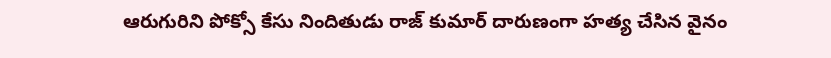ఆరుగురిని పోక్సో కేసు నిందితుడు రాజ్ కుమార్ దారుణంగా హత్య చేసిన వైనం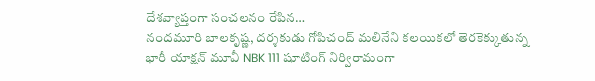దేశవ్యాప్తంగా సంచలనం రేపిన…
నందమూరి బాలకృష్ణ, దర్శకుడు గోపిచంద్ మలినేని కలయికలో తెరకెక్కుతున్న భారీ యాక్షన్ మూవీ NBK 111 షూటింగ్ నిర్విరామంగా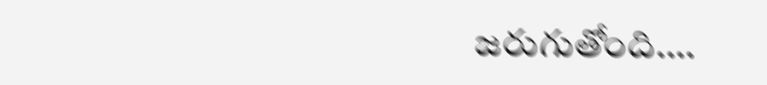జరుగుతోంది.…